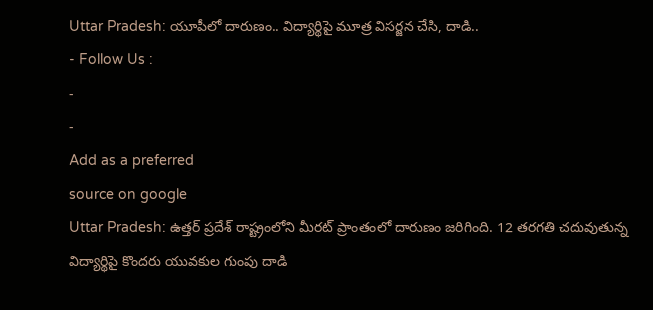Uttar Pradesh: యూపీలో దారుణం.. విద్యార్థిపై మూత్ర విసర్జన చేసి, దాడి..
- Follow Us :
-
-
Add as a preferred
source on google
Uttar Pradesh: ఉత్తర్ ప్రదేశ్ రాష్ట్రంలోని మీరట్ ప్రాంతంలో దారుణం జరిగింది. 12 తరగతి చదువుతున్న విద్యార్థిపై కొందరు యువకుల గుంపు దాడి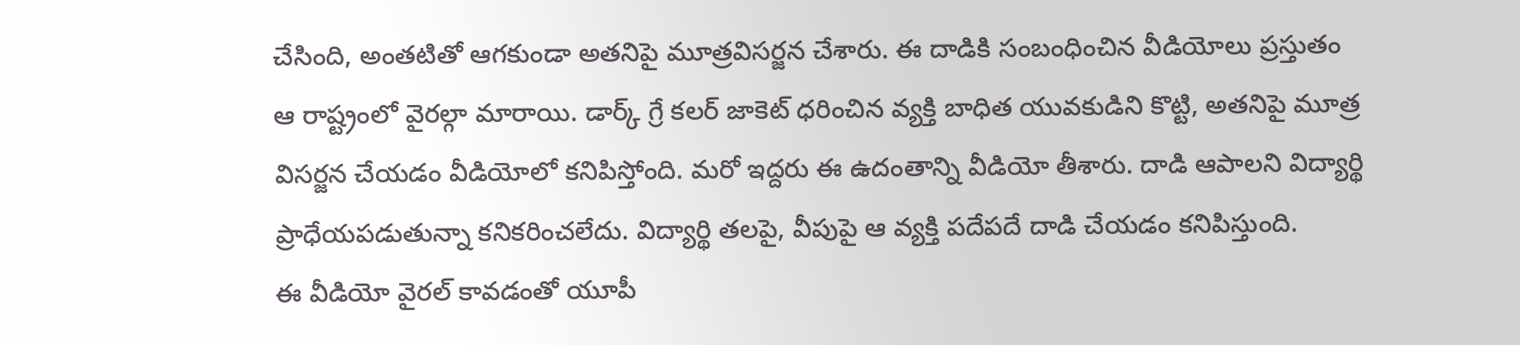చేసింది, అంతటితో ఆగకుండా అతనిపై మూత్రవిసర్జన చేశారు. ఈ దాడికి సంబంధించిన వీడియోలు ప్రస్తుతం ఆ రాష్ట్రంలో వైరల్గా మారాయి. డార్క్ గ్రే కలర్ జాకెట్ ధరించిన వ్యక్తి బాధిత యువకుడిని కొట్టి, అతనిపై మూత్ర విసర్జన చేయడం వీడియోలో కనిపిస్తోంది. మరో ఇద్దరు ఈ ఉదంతాన్ని వీడియో తీశారు. దాడి ఆపాలని విద్యార్థి ప్రాధేయపడుతున్నా కనికరించలేదు. విద్యార్థి తలపై, వీపుపై ఆ వ్యక్తి పదేపదే దాడి చేయడం కనిపిస్తుంది.
ఈ వీడియో వైరల్ కావడంతో యూపీ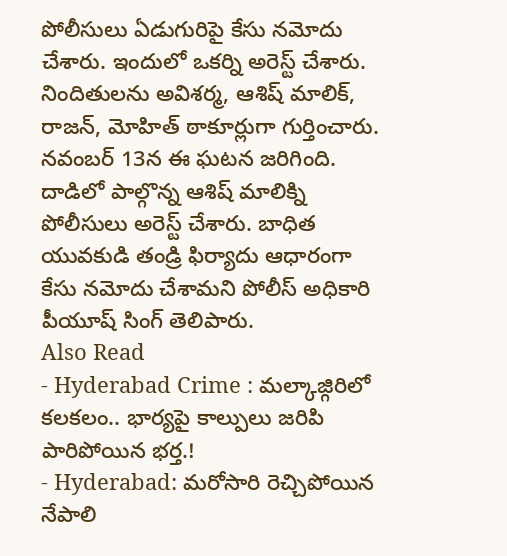పోలీసులు ఏడుగురిపై కేసు నమోదు చేశారు. ఇందులో ఒకర్ని అరెస్ట్ చేశారు. నిందితులను అవిశర్మ, ఆశిష్ మాలిక్, రాజన్, మోహిత్ ఠాకూర్లుగా గుర్తించారు. నవంబర్ 13న ఈ ఘటన జరిగింది. దాడిలో పాల్గొన్న ఆశిష్ మాలిక్ని పోలీసులు అరెస్ట్ చేశారు. బాధిత యువకుడి తండ్రి ఫిర్యాదు ఆధారంగా కేసు నమోదు చేశామని పోలీస్ అధికారి పీయూష్ సింగ్ తెలిపారు.
Also Read
- Hyderabad Crime : మల్కాజ్గిరిలో కలకలం.. భార్యపై కాల్పులు జరిపి పారిపోయిన భర్త.!
- Hyderabad: మరోసారి రెచ్చిపోయిన నేపాలి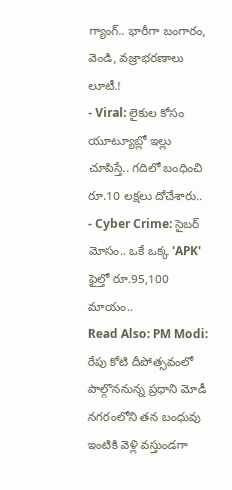గ్యాంగ్.. భారీగా బంగారం, వెండి, వజ్రాభరణాలు లూటీ.!
- Viral: లైకుల కోసం యూట్యూబ్లో ఇల్లు చూపిస్తే.. గదిలో బంధించి రూ.10 లక్షలు దోచేశారు..
- Cyber Crime: సైబర్ మోసం.. ఒకే ఒక్క 'APK' ఫైల్తో రూ.95,100 మాయం..
Read Also: PM Modi: రేపు కోటి దీపోత్సవంలో పాల్గొననున్న ప్రధాని మోడీ
నగరంలోని తన బంధువు ఇంటికి వెళ్లి వస్తుండగా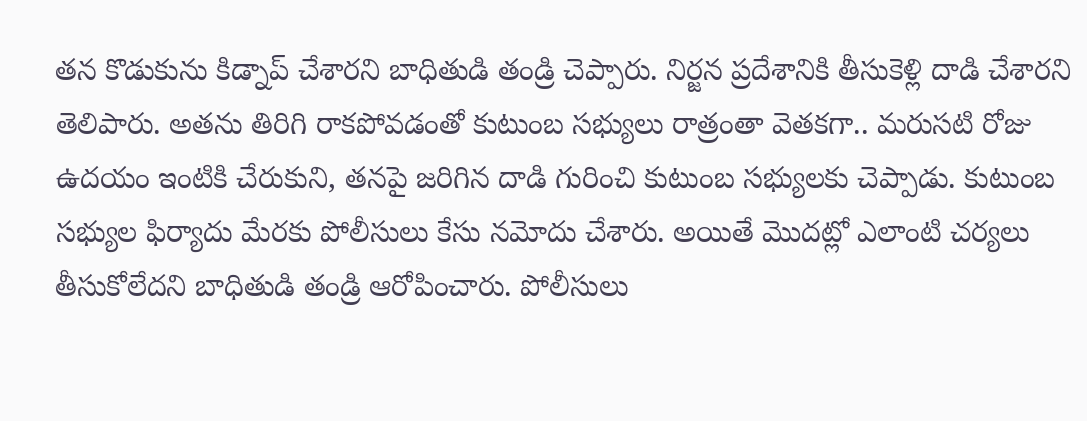తన కొడుకును కిడ్నాప్ చేశారని బాధితుడి తండ్రి చెప్పారు. నిర్జన ప్రదేశానికి తీసుకెళ్లి దాడి చేశారని తెలిపారు. అతను తిరిగి రాకపోవడంతో కుటుంబ సభ్యులు రాత్రంతా వెతకగా.. మరుసటి రోజు ఉదయం ఇంటికి చేరుకుని, తనపై జరిగిన దాడి గురించి కుటుంబ సభ్యులకు చెప్పాడు. కుటుంబ సభ్యుల ఫిర్యాదు మేరకు పోలీసులు కేసు నమోదు చేశారు. అయితే మొదట్లో ఎలాంటి చర్యలు తీసుకోలేదని బాధితుడి తండ్రి ఆరోపించారు. పోలీసులు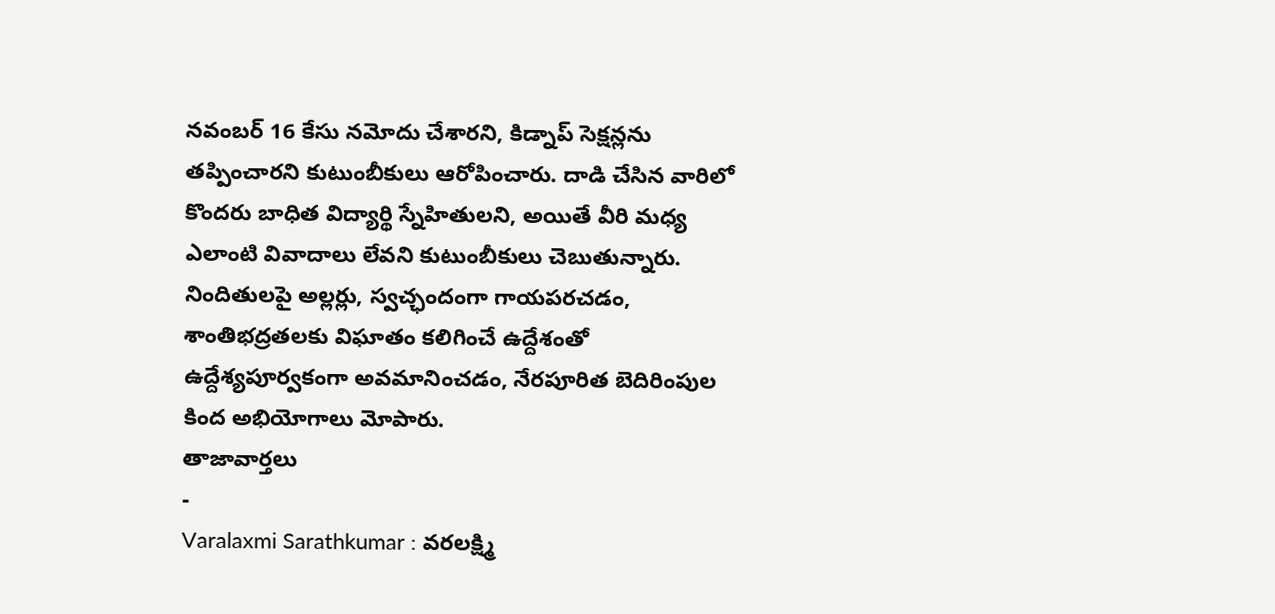నవంబర్ 16 కేసు నమోదు చేశారని, కిడ్నాప్ సెక్షన్లను తప్పించారని కుటుంబీకులు ఆరోపించారు. దాడి చేసిన వారిలో కొందరు బాధిత విద్యార్థి స్నేహితులని, అయితే వీరి మధ్య ఎలాంటి వివాదాలు లేవని కుటుంబీకులు చెబుతున్నారు. నిందితులపై అల్లర్లు, స్వచ్ఛందంగా గాయపరచడం, శాంతిభద్రతలకు విఘాతం కలిగించే ఉద్దేశంతో ఉద్దేశ్యపూర్వకంగా అవమానించడం, నేరపూరిత బెదిరింపుల కింద అభియోగాలు మోపారు.
తాజావార్తలు
-
Varalaxmi Sarathkumar : వరలక్ష్మి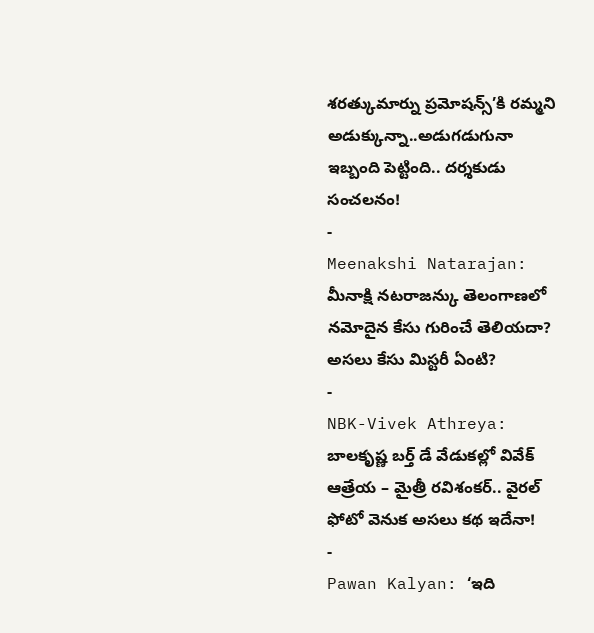శరత్కుమార్ను ప్రమోషన్స్’కి రమ్మని అడుక్కున్నా..అడుగడుగునా ఇబ్బంది పెట్టింది.. దర్శకుడు సంచలనం!
-
Meenakshi Natarajan: మీనాక్షి నటరాజన్కు తెలంగాణలో నమోదైన కేసు గురించే తెలియదా? అసలు కేసు మిస్టరీ ఏంటి?
-
NBK-Vivek Athreya: బాలకృష్ణ బర్త్ డే వేడుకల్లో వివేక్ ఆత్రేయ – మైత్రీ రవిశంకర్.. వైరల్ ఫోటో వెనుక అసలు కథ ఇదేనా!
-
Pawan Kalyan: ‘ఇది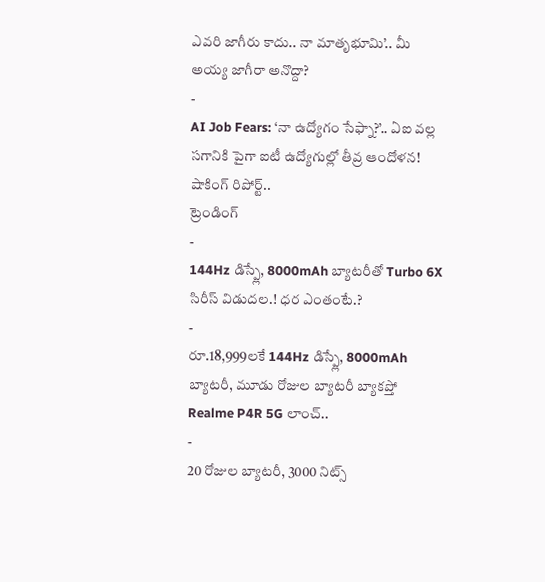ఎవరి జాగీరు కాదు.. నా మాతృభూమి’.. మీ అయ్య జాగీరా అనొద్దా?
-
AI Job Fears: ‘నా ఉద్యోగం సేఫ్నా?’.. ఏఐ వల్ల సగానికి పైగా ఐటీ ఉద్యోగుల్లో తీవ్ర ఆందోళన! షాకింగ్ రిపోర్ట్..
ట్రెండింగ్
-
144Hz డిస్ప్లే, 8000mAh బ్యాటరీతో Turbo 6X సిరీస్ విడుదల.! ధర ఎంతంటే.?
-
రూ.18,999లకే 144Hz డిస్ప్లే, 8000mAh బ్యాటరీ, మూడు రోజుల బ్యాటరీ బ్యాకప్తో Realme P4R 5G లాంచ్..
-
20 రోజుల బ్యాటరీ, 3000 నిట్స్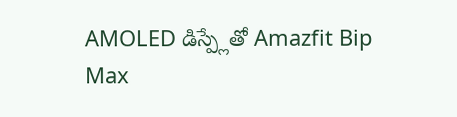AMOLED డిస్ప్లేతో Amazfit Bip Max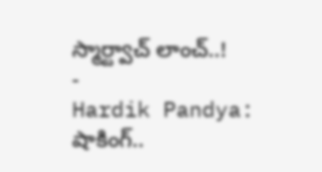స్మార్ట్వాచ్ లాంచ్..!
-
Hardik Pandya: షాకింగ్..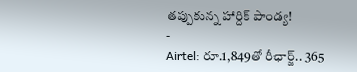తప్పుకున్న హార్దిక్ పాండ్య!
-
Airtel: రూ.1,849తో రీఛార్జ్.. 365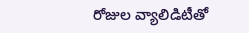రోజుల వ్యాలిడిటీతో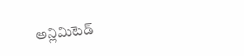అన్లిమిటెడ్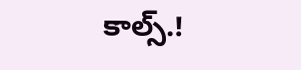కాల్స్.!